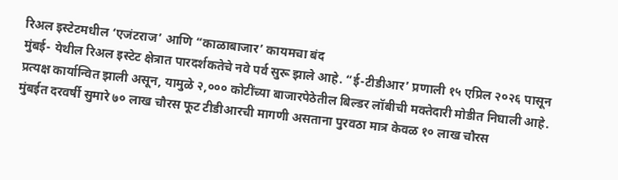रिअल इस्टेटमधील ‘एजंटराज’ आणि “काळाबाजार’ कायमचा बंद
मुंबई- येथील रिअल इस्टेट क्षेत्रात पारदर्शकतेचे नवे पर्व सुरू झाले आहे. “ई-टीडीआर’ प्रणाली १५ एप्रिल २०२६ पासून प्रत्यक्ष कार्यान्वित झाली असून, यामुळे २,००० कोटींच्या बाजारपेठेतील बिल्डर लॉबीची मक्तेदारी मोडीत निघाली आहे. मुंबईत दरवर्षी सुमारे ७० लाख चौरस फूट टीडीआरची मागणी असताना पुरवठा मात्र केवळ १० लाख चौरस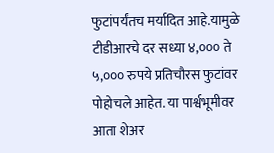फुटांपर्यंतच मर्यादित आहे.यामुळे टीडीआरचे दर सध्या ४,००० ते ५,००० रुपये प्रतिचौरस फुटांवर पोहोचले आहेत. या पार्श्वभूमीवर आता शेअर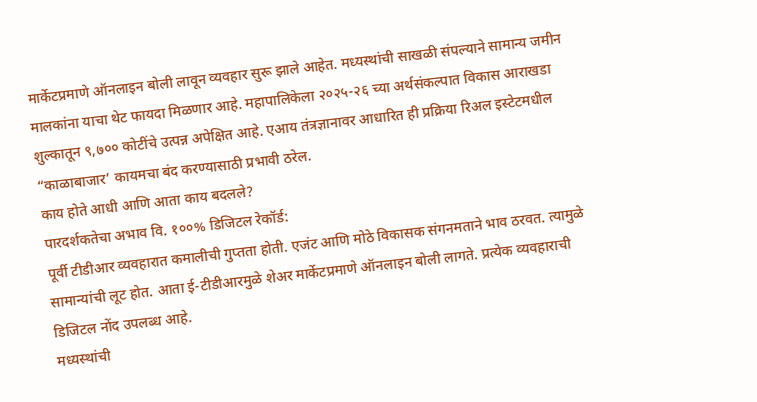मार्केटप्रमाणे ऑनलाइन बोली लावून व्यवहार सुरू झाले आहेत. मध्यस्थांची साखळी संपल्याने सामान्य जमीन मालकांना याचा थेट फायदा मिळणार आहे. महापालिकेला २०२५-२६ च्या अर्थसंकल्पात विकास आराखडा शुल्कातून ९,७०० कोटींचे उत्पन्न अपेक्षित आहे. एआय तंत्रज्ञानावर आधारित ही प्रक्रिया रिअल इस्टेटमधील “काळाबाजार’ कायमचा बंद करण्यासाठी प्रभावी ठरेल.
काय होते आधी आणि आता काय बदलले?
पारदर्शकतेचा अभाव वि. १००% डिजिटल रेकॉर्ड:
पूर्वी टीडीआर व्यवहारात कमालीची गुप्तता होती. एजंट आणि मोठे विकासक संगनमताने भाव ठरवत. त्यामुळे सामान्यांची लूट होत. आता ई-टीडीआरमुळे शेअर मार्केटप्रमाणे ऑनलाइन बोली लागते. प्रत्येक व्यवहाराची डिजिटल नोंद उपलब्ध आहे.
मध्यस्थांची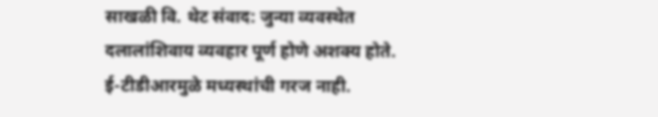साखळी वि. थेट संवाद: जुन्या व्यवस्थेत दलालांशिवाय व्यवहार पूर्ण होणे अशक्य होते. ई-टीडीआरमुळे मध्यस्थांची गरज नाही.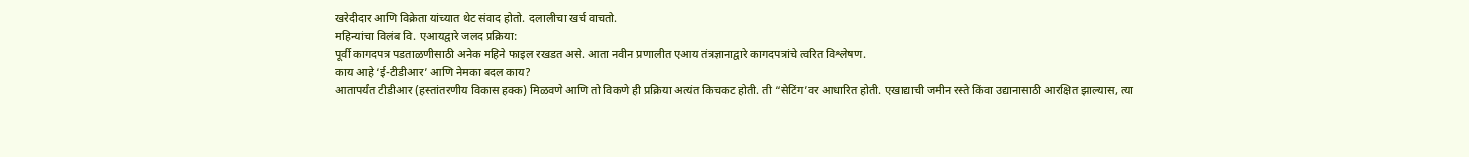खरेदीदार आणि विक्रेता यांच्यात थेट संवाद होतो. दलालीचा खर्च वाचतो.
महिन्यांचा विलंब वि. एआयद्वारे जलद प्रक्रिया:
पूर्वी कागदपत्र पडताळणीसाठी अनेक महिने फाइल रखडत असे. आता नवीन प्रणालीत एआय तंत्रज्ञानाद्वारे कागदपत्रांचे त्वरित विश्लेषण.
काय आहे ‘ई-टीडीआर’ आणि नेमका बदल काय?
आतापर्यंत टीडीआर (हस्तांतरणीय विकास हक्क) मिळवणे आणि तो विकणे ही प्रक्रिया अत्यंत किचकट होती. ती “सेटिंग’वर आधारित होती. एखाद्याची जमीन रस्ते किंवा उद्यानासाठी आरक्षित झाल्यास, त्या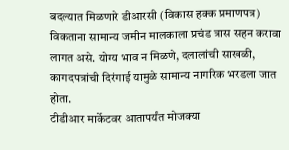बदल्यात मिळणारे डीआरसी (विकास हक्क प्रमाणपत्र) विकताना सामान्य जमीन मालकाला प्रचंड त्रास सहन करावा लागत असे. योग्य भाव न मिळणे, दलालांची साखळी, कागदपत्रांची दिरंगाई यामुळे सामान्य नागरिक भरडला जात होता.
टीडीआर मार्केटवर आतापर्यंत मोजक्या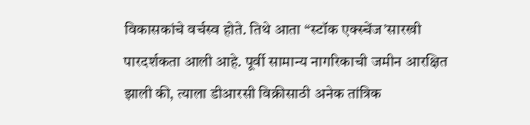विकासकांचे वर्चस्व होते. तिथे आता “स्टॉक एक्स्चेंज’सारखी पारदर्शकता आली आहे. पूर्वी सामान्य नागरिकाची जमीन आरक्षित झाली की, त्याला डीआरसी विक्रीसाठी अनेक तांत्रिक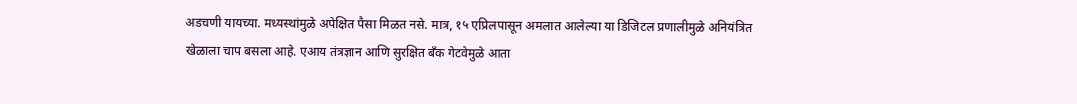अडचणी यायच्या. मध्यस्थांमुळे अपेक्षित पैसा मिळत नसे. मात्र, १५ एप्रिलपासून अमलात आलेल्या या डिजिटल प्रणालीमुळे अनियंत्रित खेळाला चाप बसला आहे. एआय तंत्रज्ञान आणि सुरक्षित बँक गेटवेमुळे आता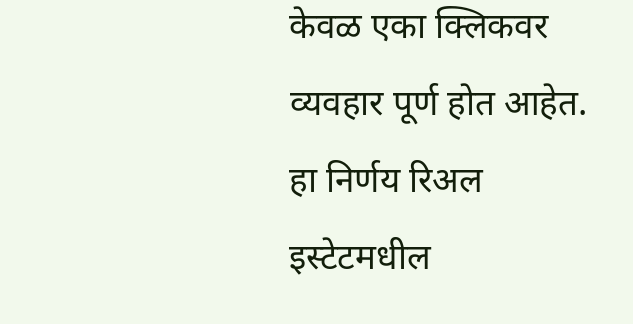केवळ एका क्लिकवर व्यवहार पूर्ण होत आहेत. हा निर्णय रिअल इस्टेटमधील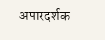अपारदर्शक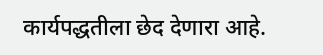कार्यपद्धतीला छेद देणारा आहे.